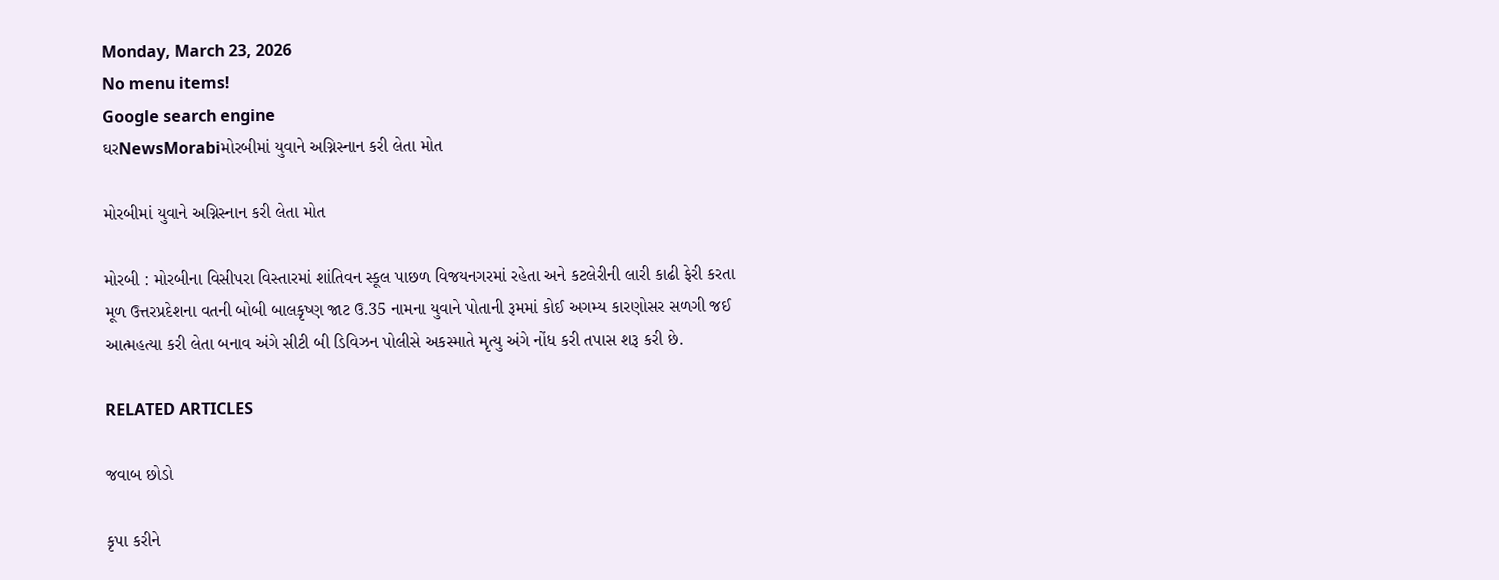Monday, March 23, 2026
No menu items!
Google search engine
ઘરNewsMorabiમોરબીમાં યુવાને અગ્નિસ્નાન કરી લેતા મોત

મોરબીમાં યુવાને અગ્નિસ્નાન કરી લેતા મોત

મોરબી : મોરબીના વિસીપરા વિસ્તારમાં શાંતિવન સ્કૂલ પાછળ વિજયનગરમાં રહેતા અને કટલેરીની લારી કાઢી ફેરી કરતા મૂળ ઉત્તરપ્રદેશના વતની બોબી બાલકૃષ્ણ જાટ ઉ.35 નામના યુવાને પોતાની રૂમમાં કોઈ અગમ્ય કારણોસર સળગી જઈ આત્મહત્યા કરી લેતા બનાવ અંગે સીટી બી ડિવિઝન પોલીસે અકસ્માતે મૃત્યુ અંગે નોંધ કરી તપાસ શરૂ કરી છે.

RELATED ARTICLES

જવાબ છોડો

કૃપા કરીને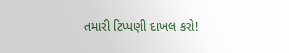તમારી ટિપ્પણી દાખલ કરો!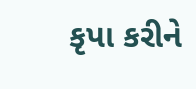કૃપા કરીને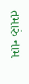તમારું નામ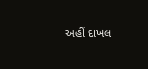અહીં દાખલ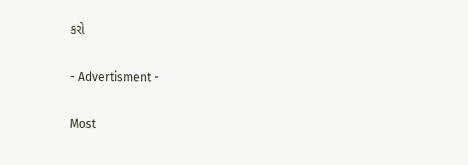કરો

- Advertisment -

Most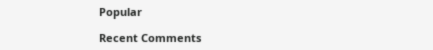Popular

Recent Comments